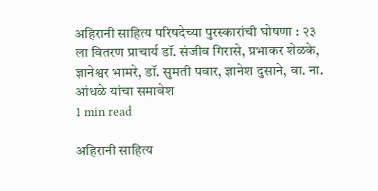अहिरानी साहित्य परिषदेच्या पुरस्कारांची घोषणा : २३ ला वितरण प्राचार्य डॉ. संजीव गिरासे, प्रभाकर शेळके, ज्ञानेश्वर भामरे, डॉ. सुमती पवार, ज्ञानेश दुसाने, वा. ना. आंधळे यांचा समावेश
1 min read

अहिरानी साहित्य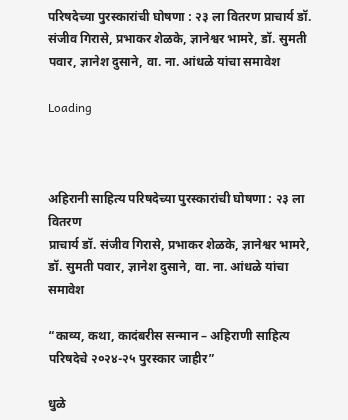परिषदेच्या पुरस्कारांची घोषणा : २३ ला वितरण प्राचार्य डॉ. संजीव गिरासे, प्रभाकर शेळके, ज्ञानेश्वर भामरे, डॉ. सुमती पवार, ज्ञानेश दुसाने, वा. ना. आंधळे यांचा समावेश

Loading



अहिरानी साहित्य परिषदेच्या पुरस्कारांची घोषणा : २३ ला वितरण
प्राचार्य डॉ. संजीव गिरासे, प्रभाकर शेळके, ज्ञानेश्वर भामरे, डॉ. सुमती पवार, ज्ञानेश दुसाने, वा. ना. आंधळे यांचा समावेश

“काव्य, कथा, कादंबरीस सन्मान – अहिराणी साहित्य परिषदेचे २०२४-२५ पुरस्कार जाहीर”

धुळे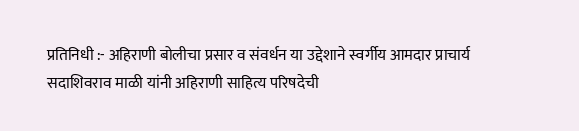प्रतिनिधी :- अहिराणी बोलीचा प्रसार व संवर्धन या उद्देशाने स्वर्गीय आमदार प्राचार्य सदाशिवराव माळी यांनी अहिराणी साहित्य परिषदेची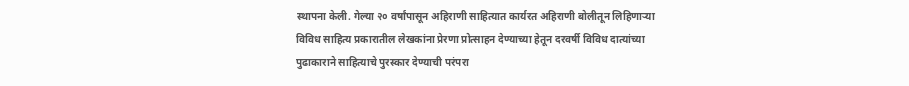स्थापना केली. गेल्या २० वर्षांपासून अहिराणी साहित्यात कार्यरत अहिराणी बोलीतून लिहिणाऱ्या विविध साहित्य प्रकारातील लेखकांना प्रेरणा प्रोत्साहन देण्याच्या हेतून दरवर्षी विविध दात्यांच्या पुढाकाराने साहित्याचे पुरस्कार देण्याची परंपरा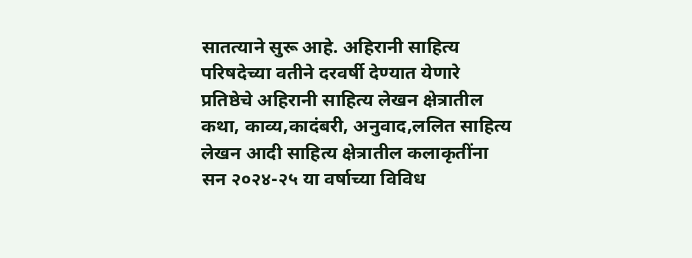सातत्याने सुरू आहे. अहिरानी साहित्य परिषदेच्या वतीने दरवर्षी देण्यात येणारे प्रतिष्ठेचे अहिरानी साहित्य लेखन क्षेत्रातील कथा, काव्य,कादंबरी, अनुवाद,ललित साहित्य लेखन आदी साहित्य क्षेत्रातील कलाकृतींना सन २०२४-२५ या वर्षाच्या विविध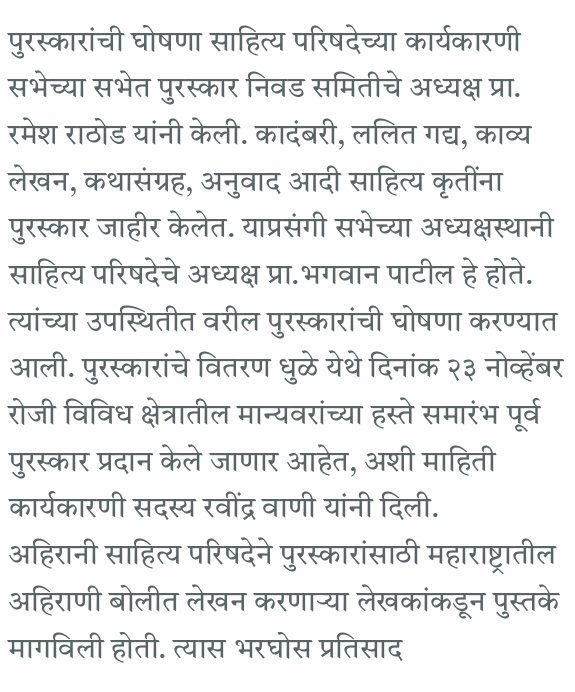पुरस्कारांची घोषणा साहित्य परिषदेच्या कार्यकारणी सभेच्या सभेत पुरस्कार निवड समितीचे अध्यक्ष प्रा. रमेश राठोड यांनी केली. कादंबरी, ललित गद्य, काव्य लेखन, कथासंग्रह, अनुवाद आदी साहित्य कृतींना पुरस्कार जाहीर केलेत. याप्रसंगी सभेच्या अध्यक्षस्थानी साहित्य परिषदेचे अध्यक्ष प्रा.भगवान पाटील हे होते. त्यांच्या उपस्थितीत वरील पुरस्कारांची घोषणा करण्यात आली. पुरस्कारांचे वितरण धुळे येथे दिनांक २३ नोव्हेंबर रोजी विविध क्षेत्रातील मान्यवरांच्या हस्ते समारंभ पूर्व पुरस्कार प्रदान केले जाणार आहेत, अशी माहिती कार्यकारणी सदस्य रवींद्र वाणी यांनी दिली.
अहिरानी साहित्य परिषदेने पुरस्कारांसाठी महाराष्ट्रातील अहिराणी बोलीत लेखन करणाऱ्या लेखकांकडून पुस्तके मागविली होती. त्यास भरघोस प्रतिसाद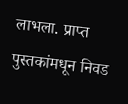लाभला. प्राप्त पुस्तकांमधून निवड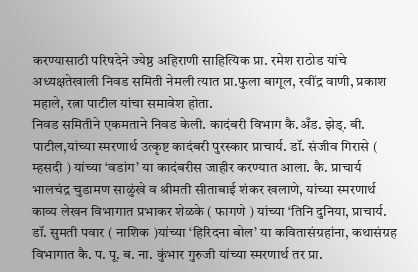करण्यासाठी परिषदेने ज्येष्ठ अहिराणी साहित्यिक प्रा. रमेश राठोड यांचे अध्यक्षतेखाली निवड समिती नेमली त्यात प्रा.फुला बागूल, रवींद्र वाणी, प्रकाश महाले, रत्ना पाटील यांचा समावेश होता.
निवड समितीने एकमताने निवड केली. कादंबरी विभाग कै.अँड. झेड्. बी. पाटील,यांच्या स्मरणार्थ उत्कृष्ट कादंबरी पुरस्कार प्राचार्य. डॉ. संजीव गिरासे ( म्हसदी ) यांच्या ‘वडांग’ या कादंबरीस जाहीर करण्यात आला. कै. प्राचार्य भालचंद्र चुडामण साळुंखे व श्रीमती सीताबाई शंकर खलाणे, यांच्या स्मरणार्थ काव्य लेखन विभागात प्रभाकर शेळके ( फागणे ) यांच्या ‘तिनि दुनिया, प्राचार्य. डॉ. सुमती पवार ( नाशिक )यांच्या ‘हिरिदना बोल’ या कवितासंग्रहांना, कथासंग्रह विभागात कै. प. पू. ब. ना. कुंभार गुरुजी यांच्या स्मरणार्थ तर प्रा.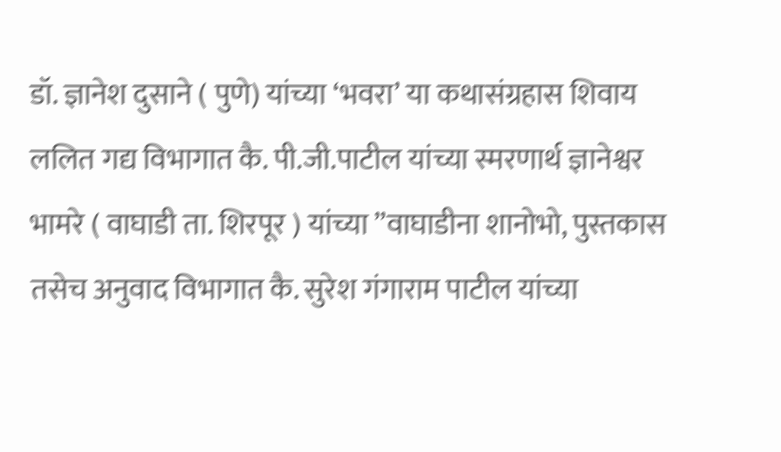डॉ. ज्ञानेश दुसाने ( पुणे) यांच्या ‘भवरा’ या कथासंग्रहास शिवाय ललित गद्य विभागात कै. पी.जी.पाटील यांच्या स्मरणार्थ ज्ञानेश्वर भामरे ( वाघाडी ता. शिरपूर ) यांच्या ”वाघाडीना शानोभो, पुस्तकास तसेच अनुवाद विभागात कै. सुरेश गंगाराम पाटील यांच्या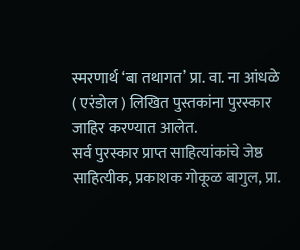स्मरणार्थ ‘बा तथागत’ प्रा. वा. ना आंधळे ( एरंडोल ) लिखित पुस्तकांना पुरस्कार जाहिर करण्यात आलेत.
सर्व पुरस्कार प्राप्त साहित्यांकांचे जेष्ठ साहित्यीक, प्रकाशक गोकूळ बागुल, प्रा.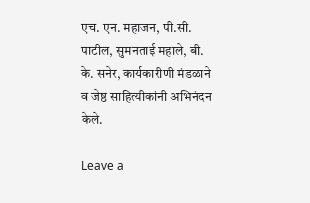एच. एन. महाजन, पी.सी. पाटील, सुमनताई महाले, बी. के. सनेर, कार्यकारीणी मंडळाने व जेष्ठ साहित्यीकांनी अभिनंदन केले.

Leave a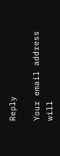Reply

Your email address will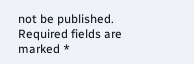not be published. Required fields are marked *